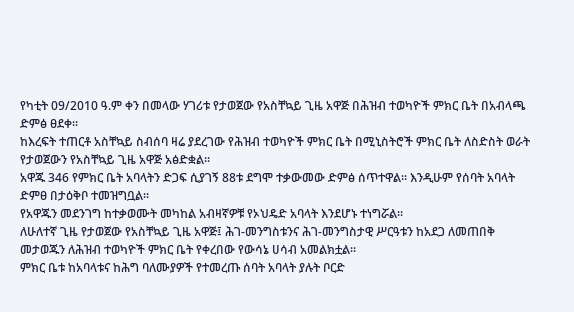የካቲት 09/2010 ዓ.ም ቀን በመላው ሃገሪቱ የታወጀው የአስቸኳይ ጊዜ አዋጅ በሕዝብ ተወካዮች ምክር ቤት በአብላጫ ድምፅ ፀደቀ።
ከእረፍት ተጠርቶ አስቸኳይ ስብሰባ ዛሬ ያደረገው የሕዝብ ተወካዮች ምክር ቤት በሚኒስትሮች ምክር ቤት ለስድስት ወራት የታወጀውን የአስቸኳይ ጊዜ አዋጅ አፅድቋል።
አዋጁ 346 የምክር ቤት አባላትን ድጋፍ ሲያገኝ 88ቱ ደግሞ ተቃውመው ድምፅ ሰጥተዋል። እንዲሁም የሰባት አባላት ድምፀ በታዕቅቦ ተመዝግቧል።
የአዋጁን መደንገግ ከተቃወሙት መካከል አብዛኛዎቹ የኦህዴድ አባላት እንደሆኑ ተነግሯል።
ለሁለተኛ ጊዜ የታወጀው የአስቸኳይ ጊዜ አዋጅ፤ ሕገ-መንግስቱንና ሕገ-መንግስታዊ ሥርዓቱን ከአደጋ ለመጠበቅ መታወጁን ለሕዝብ ተወካዮች ምክር ቤት የቀረበው የውሳኔ ሀሳብ አመልክቷል።
ምክር ቤቱ ከአባላቱና ከሕግ ባለሙያዎች የተመረጡ ሰባት አባላት ያሉት ቦርድ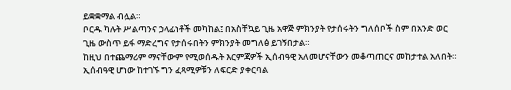ይቋቋማል ብሏል።
ቦርዱ ካሉት ሥልጣንና ኃላፊነቶች መካከል፤ በአስቸኳይ ጊዜ አዋጅ ምክንያት የታሰሩትን ግለሰቦች ስም በአንድ ወር ጊዜ ውስጥ ይፋ ማድረግና የታሰሩበትን ምክንያት መግለፅ ይገኝበታል።
ከዚህ በተጨማሪም ማናቸውም የሚወሰዱት እርምጃዎች ኢሰብዓዊ አለመሆናቸውን መቆጣጠርና መከታተል አለበት። ኢሰብዓዊ ሆነው ከተገኙ ግን ፈጻሚዎቹን ለፍርድ ያቀርባል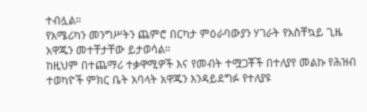ተብሏል።
የአሜሪካን መንግሥትን ጨምሮ በርካታ ምዕራባውያን ሃገራት የአስቸኳይ ጊዜ አዋጁን መተቸታቸው ይታወሳል።
ከዚህም በተጨማሪ ተቃዋሚዎች እና የመብት ተሟጋቾች በተለያየ መልኩ የሕዝብ ተወካዮች ምክር ቤት አባላት አዋጁን እንዳይደግፉ የተለያዩ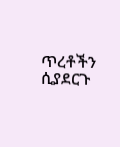ጥረቶችን ሲያደርጉ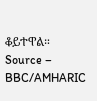ቆይተዋል።
Source – BBC/AMHARIC